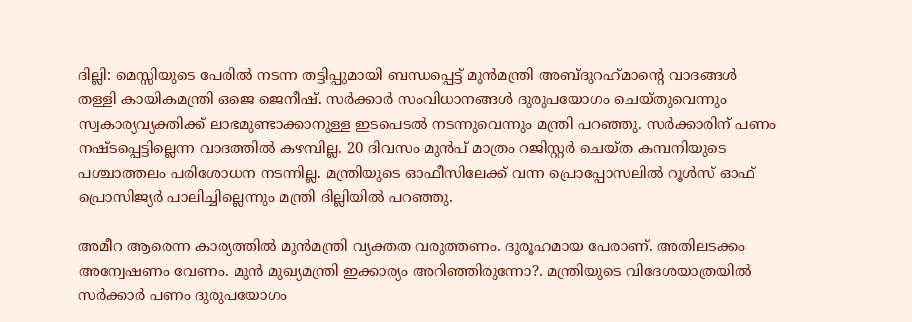ദില്ലി: മെസ്സിയുടെ പേരില്‍ നടന്ന തട്ടിപ്പുമായി ബന്ധപ്പെട്ട് മുന്‍മന്ത്രി അബ്ദുറഹ്‌മാന്റെ വാദങ്ങള്‍ തള്ളി കായികമന്ത്രി ഒജെ ജെനീഷ്. സര്‍ക്കാര്‍ സംവിധാനങ്ങള്‍ ദുരുപയോഗം ചെയ്തുവെന്നും സ്വകാര്യവ്യക്തിക്ക് ലാഭമുണ്ടാക്കാനുള്ള ഇടപെടല്‍ നടന്നുവെന്നും മന്ത്രി പറഞ്ഞു. സര്‍ക്കാരിന് പണം നഷ്ടപ്പെട്ടില്ലെന്ന വാദത്തില്‍ കഴമ്പില്ല. 20 ദിവസം മുന്‍പ് മാത്രം റജിസ്റ്റര്‍ ചെയ്ത കമ്പനിയുടെ പശ്ചാത്തലം പരിശോധന നടന്നില്ല. മന്ത്രിയുടെ ഓഫീസിലേക്ക് വന്ന പ്രൊപ്പോസലില്‍ റൂള്‍സ് ഓഫ് പ്രൊസിജ്യര്‍ പാലിച്ചില്ലെന്നും മന്ത്രി ദില്ലിയില്‍ പറഞ്ഞു.

അമീറ ആരെന്ന കാര്യത്തില്‍ മുന്‍മന്ത്രി വ്യക്തത വരുത്തണം. ദുരൂഹമായ പേരാണ്. അതിലടക്കം അന്വേഷണം വേണം. മുന്‍ മുഖ്യമന്ത്രി ഇക്കാര്യം അറിഞ്ഞിരുന്നോ?. മന്ത്രിയുടെ വിദേശയാത്രയില്‍ സര്‍ക്കാര്‍ പണം ദുരുപയോഗം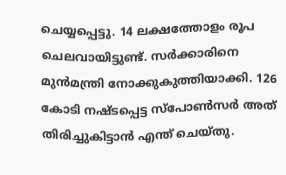ചെയ്യപ്പെട്ടു. 14 ലക്ഷത്തോളം രൂപ ചെലവായിട്ടുണ്ട്. സര്‍ക്കാരിനെ മുന്‍മന്ത്രി നോക്കുകുത്തിയാക്കി. 126 കോടി നഷ്ടപ്പെട്ട സ്പോണ്‍സര്‍ അത് തിരിച്ചുകിട്ടാന്‍ എന്ത് ചെയ്തു.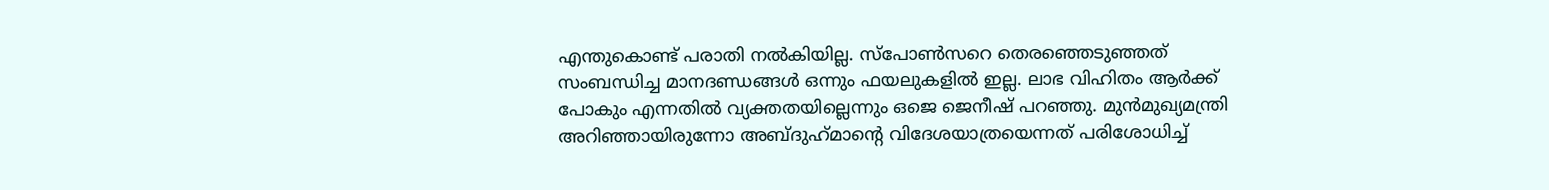എന്തുകൊണ്ട് പരാതി നല്‍കിയില്ല. സ്‌പോണ്‍സറെ തെരഞ്ഞെടുഞ്ഞത് സംബന്ധിച്ച മാനദണ്ഡങ്ങള്‍ ഒന്നും ഫയലുകളില്‍ ഇല്ല. ലാഭ വിഹിതം ആര്‍ക്ക് പോകും എന്നതില്‍ വ്യക്തതയില്ലെന്നും ഒജെ ജെനീഷ് പറഞ്ഞു. മുന്‍മുഖ്യമന്ത്രി അറിഞ്ഞായിരുന്നോ അബ്ദുഹ്‌മാന്റെ വിദേശയാത്രയെന്നത് പരിശോധിച്ച്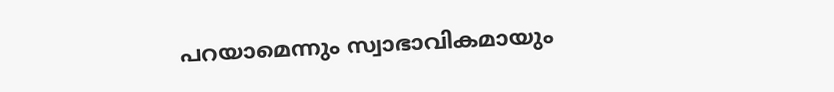പറയാമെന്നും സ്വാഭാവികമായും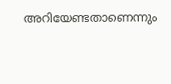അറിയേണ്ടതാണെന്നും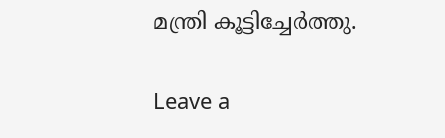മന്ത്രി കൂട്ടിച്ചേര്‍ത്തു.

Leave a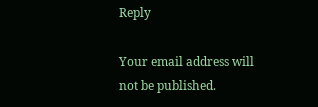Reply

Your email address will not be published.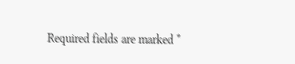Required fields are marked *